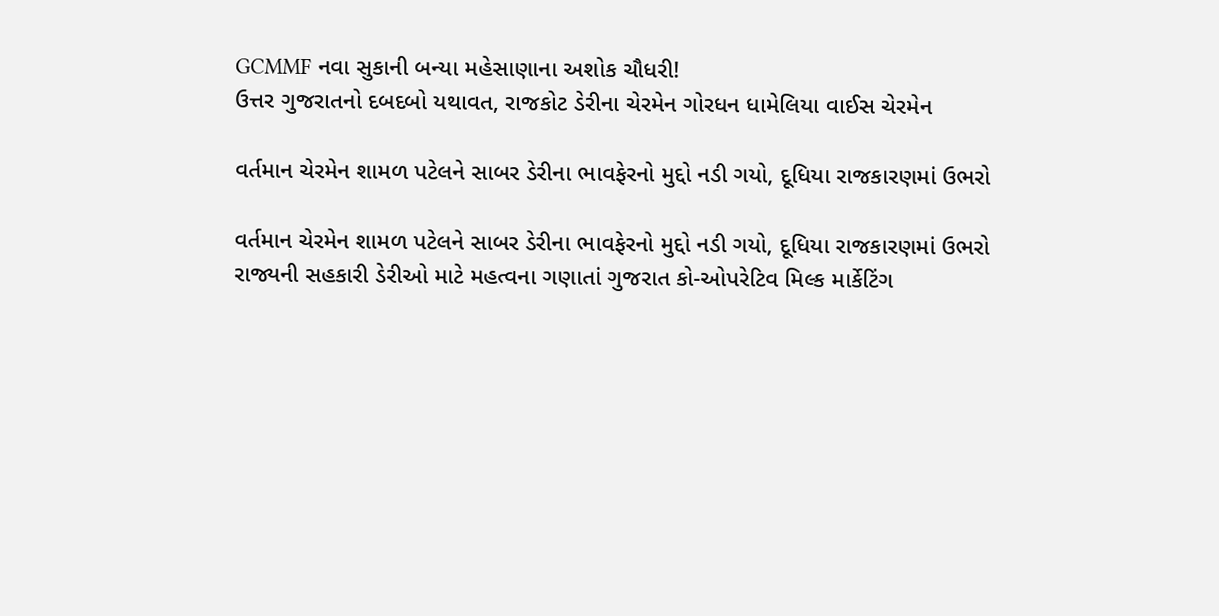GCMMF નવા સુકાની બન્યા મહેસાણાના અશોક ચૌધરી!
ઉત્તર ગુજરાતનો દબદબો યથાવત, રાજકોટ ડેરીના ચેરમેન ગોરધન ધામેલિયા વાઈસ ચેરમેન

વર્તમાન ચેરમેન શામળ પટેલને સાબર ડેરીના ભાવફેરનો મુદ્દો નડી ગયો, દૂધિયા રાજકારણમાં ઉભરો

વર્તમાન ચેરમેન શામળ પટેલને સાબર ડેરીના ભાવફેરનો મુદ્દો નડી ગયો, દૂધિયા રાજકારણમાં ઉભરો
રાજ્યની સહકારી ડેરીઓ માટે મહત્વના ગણાતાં ગુજરાત કો-ઓપરેટિવ મિલ્ક માર્કેટિંગ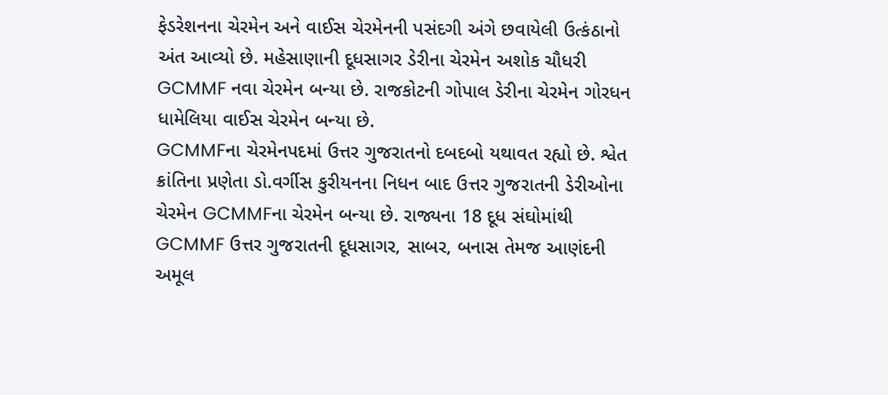ફેડરેશનના ચેરમેન અને વાઈસ ચેરમેનની પસંદગી અંગે છવાયેલી ઉત્કંઠાનો અંત આવ્યો છે. મહેસાણાની દૂધસાગર ડેરીના ચેરમેન અશોક ચૌધરી GCMMF નવા ચેરમેન બન્યા છે. રાજકોટની ગોપાલ ડેરીના ચેરમેન ગોરધન ધામેલિયા વાઈસ ચેરમેન બન્યા છે.
GCMMFના ચેરમેનપદમાં ઉત્તર ગુજરાતનો દબદબો યથાવત રહ્યો છે. શ્વેત ક્રાંતિના પ્રણેતા ડો.વર્ગીસ કુરીયનના નિધન બાદ ઉત્તર ગુજરાતની ડેરીઓના ચેરમેન GCMMFના ચેરમેન બન્યા છે. રાજ્યના 18 દૂધ સંઘોમાંથી GCMMF ઉત્તર ગુજરાતની દૂધસાગર, સાબર, બનાસ તેમજ આણંદની અમૂલ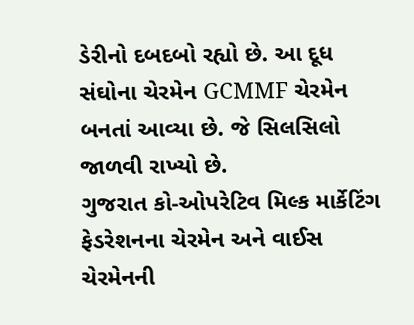ડેરીનો દબદબો રહ્યો છે. આ દૂધ સંઘોના ચેરમેન GCMMF ચેરમેન બનતાં આવ્યા છે. જે સિલસિલો જાળવી રાખ્યો છે.
ગુજરાત કો-ઓપરેટિવ મિલ્ક માર્કેટિંગ ફેડરેશનના ચેરમેન અને વાઈસ ચેરમેનની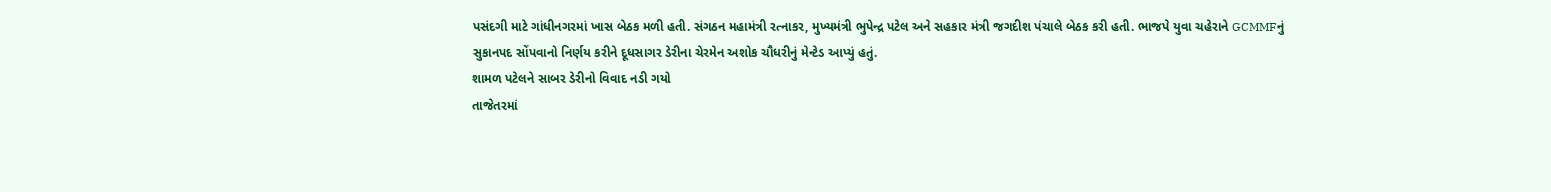પસંદગી માટે ગાંધીનગરમાં ખાસ બેઠક મળી હતી. સંગઠન મહામંત્રી રત્નાકર, મુખ્યમંત્રી ભુપેન્દ્ર પટેલ અને સહકાર મંત્રી જગદીશ પંચાલે બેઠક કરી હતી. ભાજપે યુવા ચહેરાને GCMMFનું સુકાનપદ સોંપવાનો નિર્ણય કરીને દૂધસાગર ડેરીના ચેરમેન અશોક ચૌધરીનું મેન્ટેડ આપ્યું હતું.
શામળ પટેલને સાબર ડેરીનો વિવાદ નડી ગયો
તાજેતરમાં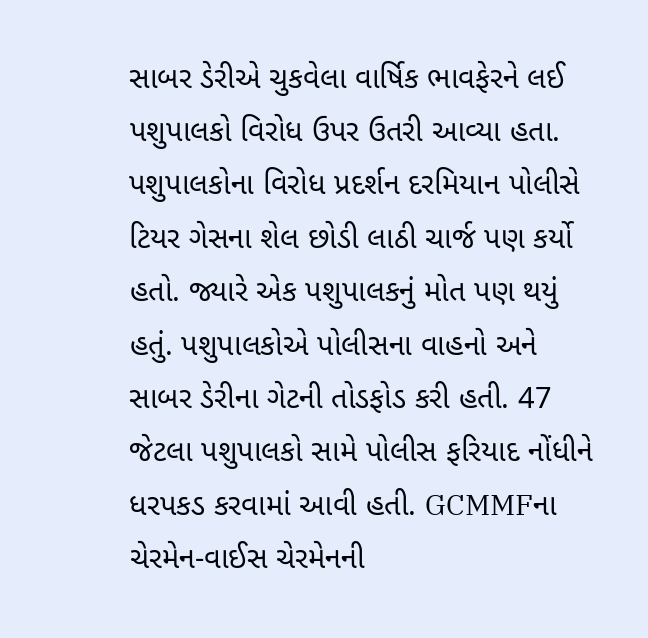સાબર ડેરીએ ચુકવેલા વાર્ષિક ભાવફેરને લઈ પશુપાલકો વિરોધ ઉપર ઉતરી આવ્યા હતા. પશુપાલકોના વિરોધ પ્રદર્શન દરમિયાન પોલીસે ટિયર ગેસના શેલ છોડી લાઠી ચાર્જ પણ કર્યો હતો. જ્યારે એક પશુપાલકનું મોત પણ થયું હતું. પશુપાલકોએ પોલીસના વાહનો અને સાબર ડેરીના ગેટની તોડફોડ કરી હતી. 47 જેટલા પશુપાલકો સામે પોલીસ ફરિયાદ નોંધીને ધરપકડ કરવામાં આવી હતી. GCMMFના ચેરમેન-વાઈસ ચેરમેનની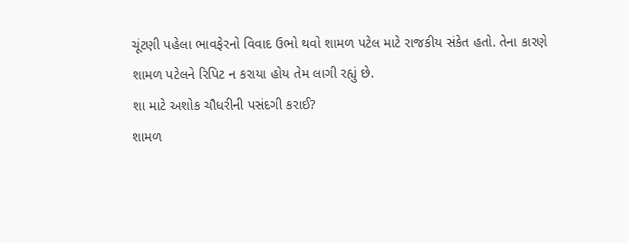ચૂંટણી પહેલા ભાવફેરનો વિવાદ ઉભો થવો શામળ પટેલ માટે રાજકીય સંકેત હતો. તેના કારણે શામળ પટેલને રિપિટ ન કરાયા હોય તેમ લાગી રહ્યું છે.
શા માટે અશોક ચૌધરીની પસંદગી કરાઈ?
શામળ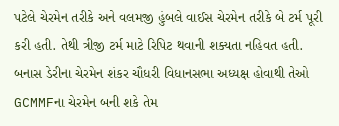પટેલે ચેરમેન તરીકે અને વલમજી હુંબલે વાઈસ ચેરમેન તરીકે બે ટર્મ પૂરી કરી હતી. તેથી ત્રીજી ટર્મ માટે રિપિટ થવાની શક્યતા નહિવત હતી. બનાસ ડેરીના ચેરમેન શંકર ચૌધરી વિધાનસભા અધ્યક્ષ હોવાથી તેઓ GCMMFના ચેરમેન બની શકે તેમ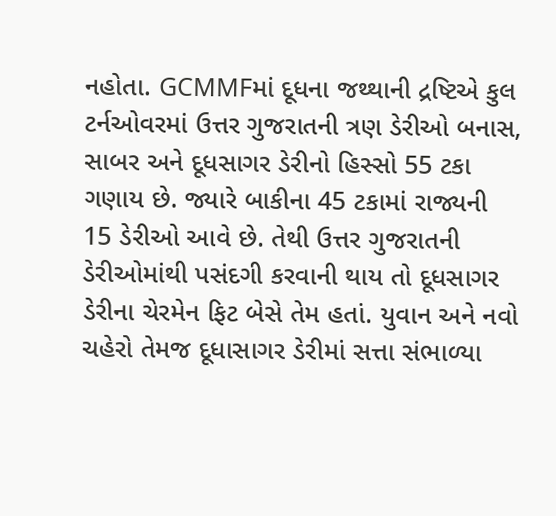નહોતા. GCMMFમાં દૂધના જથ્થાની દ્રષ્ટિએ કુલ ટર્નઓવરમાં ઉત્તર ગુજરાતની ત્રણ ડેરીઓ બનાસ, સાબર અને દૂધસાગર ડેરીનો હિસ્સો 55 ટકા ગણાય છે. જ્યારે બાકીના 45 ટકામાં રાજ્યની 15 ડેરીઓ આવે છે. તેથી ઉત્તર ગુજરાતની ડેરીઓમાંથી પસંદગી કરવાની થાય તો દૂધસાગર ડેરીના ચેરમેન ફિટ બેસે તેમ હતાં. યુવાન અને નવો ચહેરો તેમજ દૂધાસાગર ડેરીમાં સત્તા સંભાળ્યા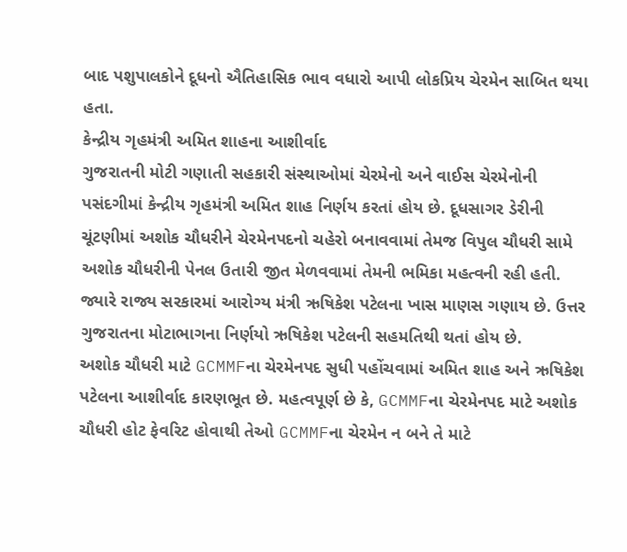બાદ પશુપાલકોને દૂધનો ઐતિહાસિક ભાવ વધારો આપી લોકપ્રિય ચેરમેન સાબિત થયા હતા.
કેન્દ્રીય ગૃહમંત્રી અમિત શાહના આશીર્વાદ
ગુજરાતની મોટી ગણાતી સહકારી સંસ્થાઓમાં ચેરમેનો અને વાઈસ ચેરમેનોની પસંદગીમાં કેન્દ્રીય ગૃહમંત્રી અમિત શાહ નિર્ણય કરતાં હોય છે. દૂધસાગર ડેરીની ચૂંટણીમાં અશોક ચૌધરીને ચેરમેનપદનો ચહેરો બનાવવામાં તેમજ વિપુલ ચૌધરી સામે અશોક ચૌધરીની પેનલ ઉતારી જીત મેળવવામાં તેમની ભમિકા મહત્વની રહી હતી. જ્યારે રાજ્ય સરકારમાં આરોગ્ય મંત્રી ઋષિકેશ પટેલના ખાસ માણસ ગણાય છે. ઉત્તર ગુજરાતના મોટાભાગના નિર્ણયો ઋષિકેશ પટેલની સહમતિથી થતાં હોય છે.
અશોક ચૌધરી માટે GCMMFના ચેરમેનપદ સુધી પહોંચવામાં અમિત શાહ અને ઋષિકેશ પટેલના આશીર્વાદ કારણભૂત છે. મહત્વપૂર્ણ છે કે, GCMMFના ચેરમેનપદ માટે અશોક ચૌધરી હોટ ફેવરિટ હોવાથી તેઓ GCMMFના ચેરમેન ન બને તે માટે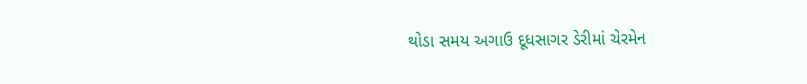થોડા સમય અગાઉ દૂધસાગર ડેરીમાં ચેરમેન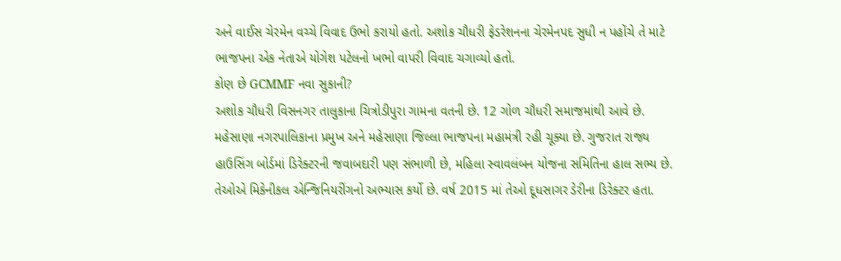અને વાઈસ ચેરમેન વચ્ચે વિવાદ ઉભો કરાયો હતો. અશોક ચૌધરી ફેડરેશનના ચેરમેનપદ સુધી ન પહોંચે તે માટે ભાજપના એક નેતાએ યોગેશ પટેલનો ખભો વાપરી વિવાદ ચગાવ્યો હતો.
કોણ છે GCMMF નવા સુકાની?
અશોક ચૌધરી વિસનગર તાલુકાના ચિત્રોડીપુરા ગામના વતની છે. 12 ગોળ ચૌધરી સમાજમાંથી આવે છે. મહેસાણા નગરપાલિકાના પ્રમુખ અને મહેસાણા જિલ્લા ભાજપના મહામંત્રી રહી ચૂક્યા છે. ગુજરાત રાજ્ય હાઉસિંગ બોર્ડમાં ડિરેક્ટરની જવાબદારી પણ સંભાળી છે, મહિલા સ્વાવલંબન યોજના સમિતિના હાલ સભ્ય છે. તેઓએ મિકેનીકલ એન્જિનિયરીંગનો અભ્યાસ કર્યો છે. વર્ષ 2015 માં તેઓ દૂધસાગર ડેરીના ડિરેક્ટર હતા.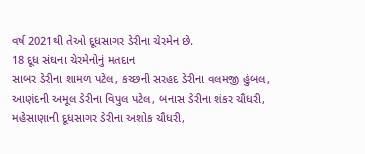વર્ષ 2021થી તેઓ દૂધસાગર ડેરીના ચેરમેન છે.
18 દૂધ સંઘના ચેરમેનોનું મતદાન
સાબર ડેરીના શામળ પટેલ, કચ્છની સરહદ ડેરીના વલમજી હુંબલ, આણંદની અમૂલ ડેરીના વિપુલ પટેલ, બનાસ ડેરીના શંકર ચૌધરી, મહેસાણાની દૂધસાગર ડેરીના અશોક ચૌધરી,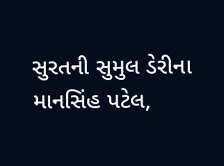સુરતની સુમુલ ડેરીના માનસિંહ પટેલ,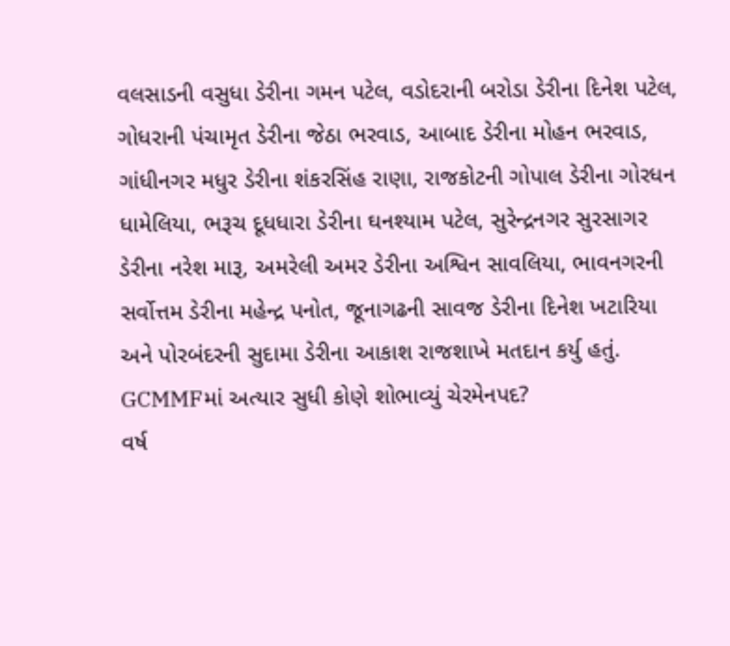વલસાડની વસુધા ડેરીના ગમન પટેલ, વડોદરાની બરોડા ડેરીના દિનેશ પટેલ, ગોધરાની પંચામૃત ડેરીના જેઠા ભરવાડ, આબાદ ડેરીના મોહન ભરવાડ, ગાંધીનગર મધુર ડેરીના શંકરસિંહ રાણા, રાજકોટની ગોપાલ ડેરીના ગોરધન ધામેલિયા, ભરૂચ દૂધધારા ડેરીના ઘનશ્યામ પટેલ, સુરેન્દ્રનગર સુરસાગર ડેરીના નરેશ મારૂ, અમરેલી અમર ડેરીના અશ્વિન સાવલિયા, ભાવનગરની સર્વોત્તમ ડેરીના મહેન્દ્ર પનોત, જૂનાગઢની સાવજ ડેરીના દિનેશ ખટારિયા અને પોરબંદરની સુદામા ડેરીના આકાશ રાજશાખે મતદાન કર્યુ હતું.
GCMMFમાં અત્યાર સુધી કોણે શોભાવ્યું ચેરમેનપદ?
વર્ષ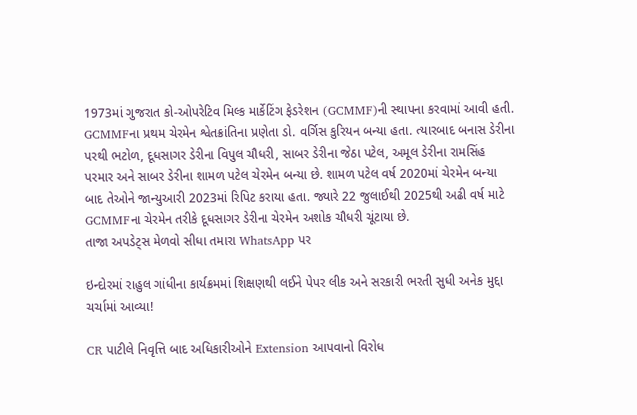1973માં ગુજરાત કો-ઓપરેટિવ મિલ્ક માર્કેટિંગ ફેડરેશન (GCMMF)ની સ્થાપના કરવામાં આવી હતી. GCMMFના પ્રથમ ચેરમેન શ્વેતક્રાંતિના પ્રણેતા ડો. વર્ગિસ કુરિયન બન્યા હતા. ત્યારબાદ બનાસ ડેરીના પરથી ભટોળ, દૂધસાગર ડેરીના વિપુલ ચૌધરી, સાબર ડેરીના જેઠા પટેલ, અમૂલ ડેરીના રામસિંહ પરમાર અને સાબર ડેરીના શામળ પટેલ ચેરમેન બન્યા છે. શામળ પટેલ વર્ષ 2020માં ચેરમેન બન્યા બાદ તેઓને જાન્યુઆરી 2023માં રિપિટ કરાયા હતા. જ્યારે 22 જુલાઈથી 2025થી અઢી વર્ષ માટે GCMMFના ચેરમેન તરીકે દૂધસાગર ડેરીના ચેરમેન અશોક ચૌધરી ચૂંટાયા છે.
તાજા અપડેટ્સ મેળવો સીધા તમારા WhatsApp પર

ઇન્દોરમાં રાહુલ ગાંધીના કાર્યક્રમમાં શિક્ષણથી લઈને પેપર લીક અને સરકારી ભરતી સુધી અનેક મુદ્દા ચર્ચામાં આવ્યા!

CR પાટીલે નિવૃત્તિ બાદ અધિકારીઓને Extension આપવાનો વિરોધ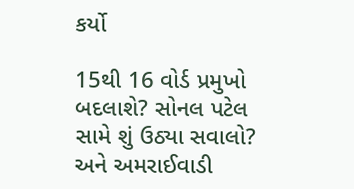કર્યો

15થી 16 વોર્ડ પ્રમુખો બદલાશે? સોનલ પટેલ સામે શું ઉઠ્યા સવાલો? અને અમરાઈવાડી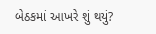બેઠકમાં આખરે શું થયું?